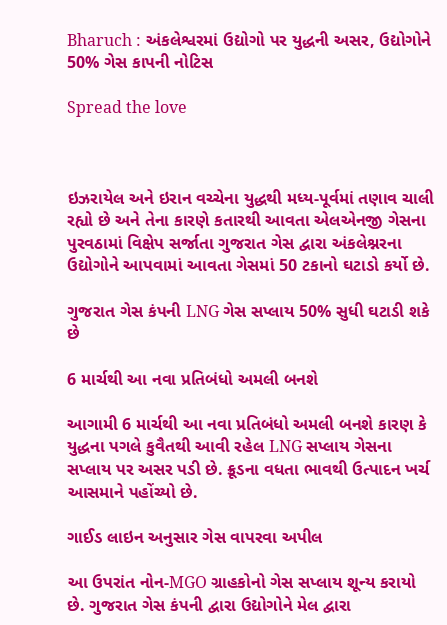Bharuch : અંકલેશ્વરમાં ઉદ્યોગો પર યુદ્ધની અસર, ઉદ્યોગોને 50% ગેસ કાપની નોટિસ

Spread the love



ઇઝરાયેલ અને ઇરાન વચ્ચેના યુદ્ધથી મધ્ય-પૂર્વમાં તણાવ ચાલી રહ્યો છે અને તેના કારણે કતારથી આવતા એલએનજી ગેસના પુરવઠામાં વિક્ષેપ સર્જાતા ગુજરાત ગેસ દ્વારા અંકલેશ્નરના ઉદ્યોગોને આપવામાં આવતા ગેસમાં 50 ટકાનો ઘટાડો કર્યો છે.

ગુજરાત ગેસ કંપની LNG ગેસ સપ્લાય 50% સુધી ઘટાડી શકે છે

6 માર્ચથી આ નવા પ્રતિબંધો અમલી બનશે

આગામી 6 માર્ચથી આ નવા પ્રતિબંધો અમલી બનશે કારણ કે યુદ્ધના પગલે કુવૈતથી આવી રહેલ LNG સપ્લાય ગેસના સપ્લાય પર અસર પડી છે. ક્રૂડના વધતા ભાવથી ઉત્પાદન ખર્ચ આસમાને પહોંચ્યો છે.

ગાઈડ લાઇન અનુસાર ગેસ વાપરવા અપીલ

આ ઉપરાંત નોન-MGO ગ્રાહકોનો ગેસ સપ્લાય શૂન્ય કરાયો છે. ગુજરાત ગેસ કંપની દ્વારા ઉદ્યોગોને મેલ દ્વારા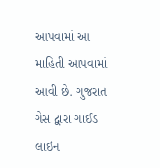આપવામાં આ માહિતી આપવામાં આવી છે. ગુજરાત ગેસ દ્વારા ગાઈડ લાઇન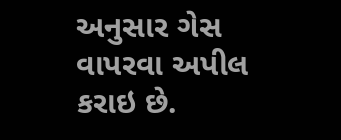અનુસાર ગેસ વાપરવા અપીલ કરાઇ છે.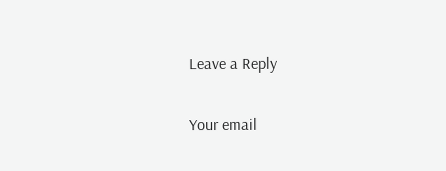Leave a Reply

Your email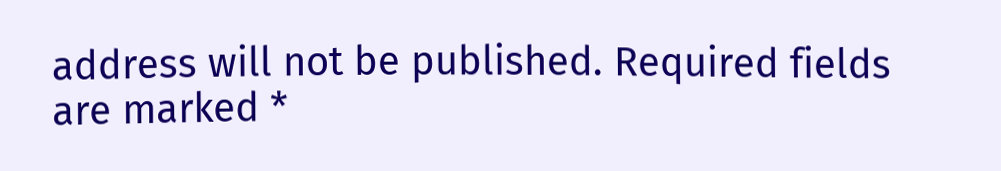address will not be published. Required fields are marked *